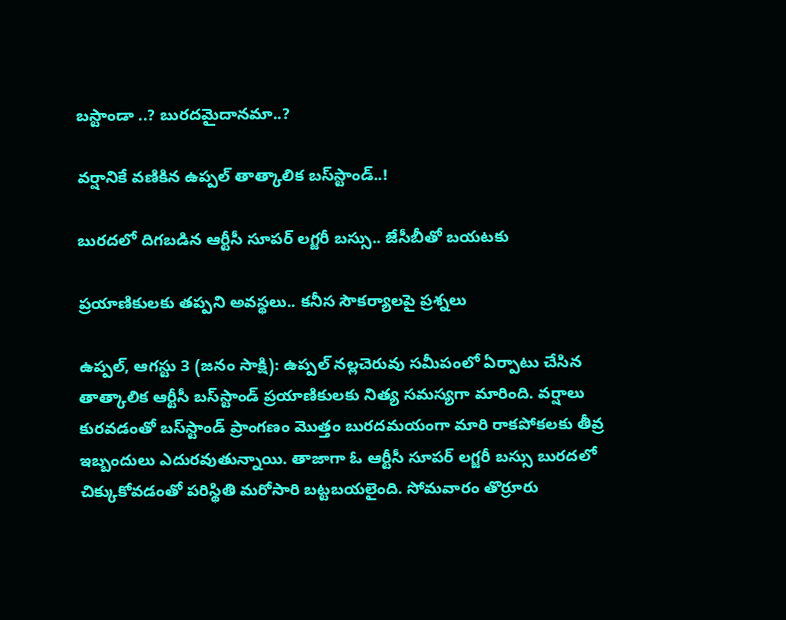బస్టాండా ..? బురదమైదానమా..?

వర్షానికే వణికిన ఉప్పల్ తాత్కాలిక బస్‌స్టాండ్‌..!

బురదలో దిగబడిన ఆర్టీసీ సూపర్ లగ్జరీ బస్సు.. జేసీబీతో బయటకు

ప్రయాణికులకు తప్పని అవస్థలు.. కనీస సౌకర్యాలపై ప్రశ్నలు

ఉప్పల్, ఆగస్టు 3 (జనం సాక్షి): ఉప్పల్ నల్లచెరువు సమీపంలో ఏర్పాటు చేసిన తాత్కాలిక ఆర్టీసీ బస్‌స్టాండ్‌ ప్రయాణికులకు నిత్య సమస్యగా మారింది. వర్షాలు కురవడంతో బస్‌స్టాండ్‌ ప్రాంగణం మొత్తం బురదమయంగా మారి రాకపోకలకు తీవ్ర ఇబ్బందులు ఎదురవుతున్నాయి. తాజాగా ఓ ఆర్టీసీ సూపర్ లగ్జరీ బస్సు బురదలో చిక్కుకోవడంతో పరిస్థితి మరోసారి బట్టబయలైంది. సోమవారం తొర్రూరు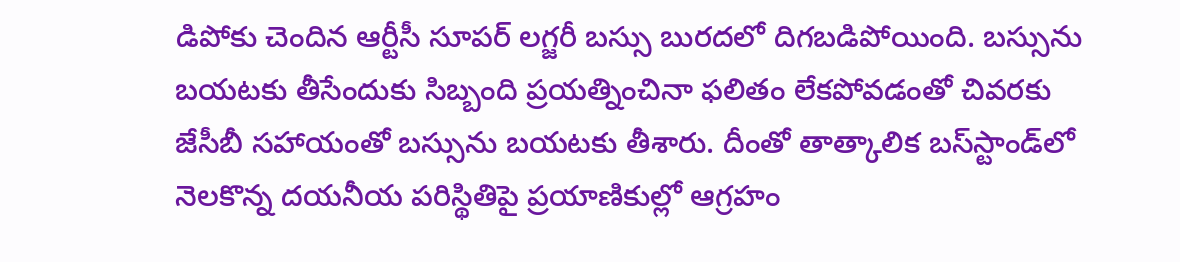డిపోకు చెందిన ఆర్టీసీ సూపర్ లగ్జరీ బస్సు బురదలో దిగబడిపోయింది. బస్సును బయటకు తీసేందుకు సిబ్బంది ప్రయత్నించినా ఫలితం లేకపోవడంతో చివరకు జేసీబీ సహాయంతో బస్సును బయటకు తీశారు. దీంతో తాత్కాలిక బస్‌స్టాండ్‌లో నెలకొన్న దయనీయ పరిస్థితిపై ప్రయాణికుల్లో ఆగ్రహం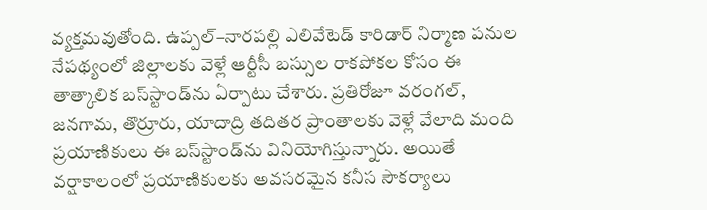వ్యక్తమవుతోంది. ఉప్పల్–నారపల్లి ఎలివేటెడ్ కారిడార్ నిర్మాణ పనుల నేపథ్యంలో జిల్లాలకు వెళ్లే ఆర్టీసీ బస్సుల రాకపోకల కోసం ఈ తాత్కాలిక బస్‌స్టాండ్‌ను ఏర్పాటు చేశారు. ప్రతిరోజూ వరంగల్, జనగామ, తొర్రూరు, యాదాద్రి తదితర ప్రాంతాలకు వెళ్లే వేలాది మంది ప్రయాణికులు ఈ బస్‌స్టాండ్‌ను వినియోగిస్తున్నారు. అయితే వర్షాకాలంలో ప్రయాణికులకు అవసరమైన కనీస సౌకర్యాలు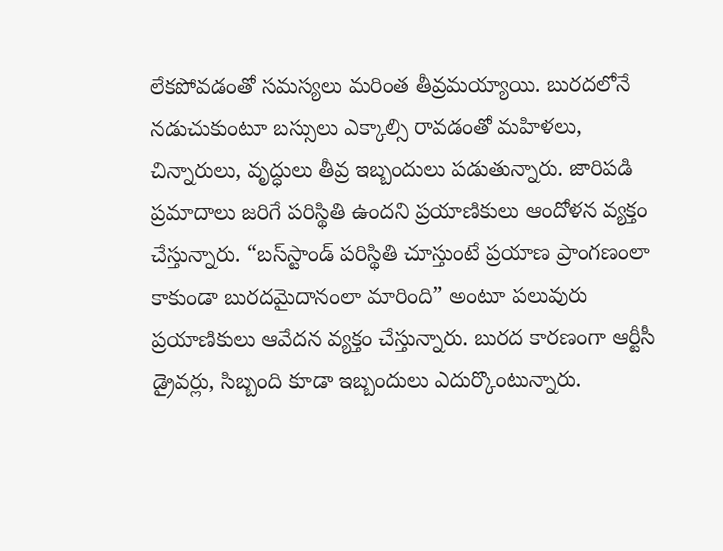లేకపోవడంతో సమస్యలు మరింత తీవ్రమయ్యాయి. బురదలోనే నడుచుకుంటూ బస్సులు ఎక్కాల్సి రావడంతో మహిళలు, చిన్నారులు, వృద్ధులు తీవ్ర ఇబ్బందులు పడుతున్నారు. జారిపడి ప్రమాదాలు జరిగే పరిస్థితి ఉందని ప్రయాణికులు ఆందోళన వ్యక్తం చేస్తున్నారు. “బస్‌స్టాండ్‌ పరిస్థితి చూస్తుంటే ప్రయాణ ప్రాంగణంలా కాకుండా బురదమైదానంలా మారింది” అంటూ పలువురు ప్రయాణికులు ఆవేదన వ్యక్తం చేస్తున్నారు. బురద కారణంగా ఆర్టీసీ డ్రైవర్లు, సిబ్బంది కూడా ఇబ్బందులు ఎదుర్కొంటున్నారు.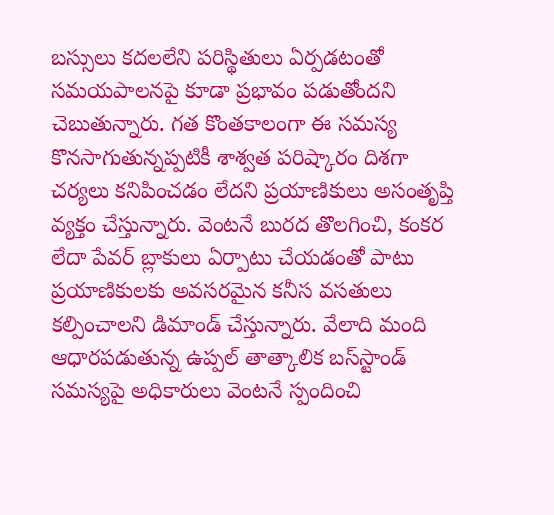బస్సులు కదలలేని పరిస్థితులు ఏర్పడటంతో సమయపాలనపై కూడా ప్రభావం పడుతోందని చెబుతున్నారు. గత కొంతకాలంగా ఈ సమస్య కొనసాగుతున్నప్పటికీ శాశ్వత పరిష్కారం దిశగా చర్యలు కనిపించడం లేదని ప్రయాణికులు అసంతృప్తి వ్యక్తం చేస్తున్నారు. వెంటనే బురద తొలగించి, కంకర లేదా పేవర్ బ్లాకులు ఏర్పాటు చేయడంతో పాటు ప్రయాణికులకు అవసరమైన కనీస వసతులు కల్పించాలని డిమాండ్ చేస్తున్నారు. వేలాది మంది ఆధారపడుతున్న ఉప్పల్ తాత్కాలిక బస్‌స్టాండ్‌ సమస్యపై అధికారులు వెంటనే స్పందించి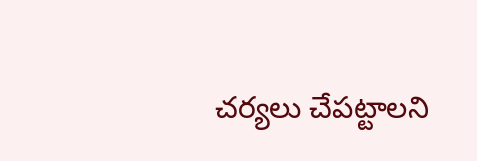చర్యలు చేపట్టాలని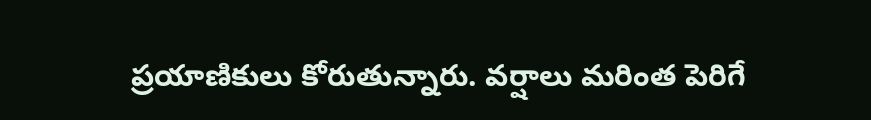ప్రయాణికులు కోరుతున్నారు. వర్షాలు మరింత పెరిగే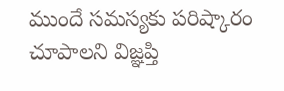ముందే సమస్యకు పరిష్కారం చూపాలని విజ్ఞప్తి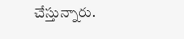చేస్తున్నారు.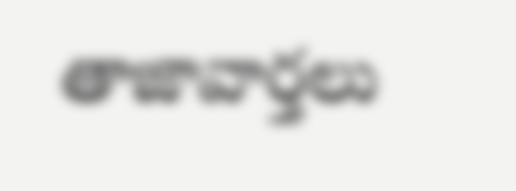తాజావార్తలు